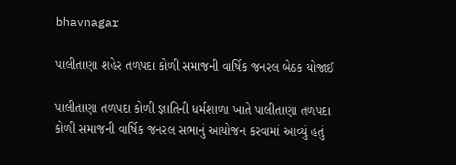bhavnagar

પાલીતાણા શહેર તળપદા કોળી સમાજની વાર્ષિક જનરલ બેઠક યોજાઈ

પાલીતાણા તળપદા કોળી જ્ઞાતિની ધર્મશાળા ખાતે પાલીતાણા તળપદા કોળી સમાજની વાર્ષિક જનરલ સભાનું આયોજન કરવામાં આવ્યું હતું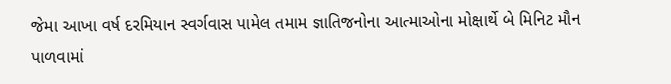જેમા આખા વર્ષ દરમિયાન સ્વર્ગવાસ પામેલ તમામ જ્ઞાતિજનોના આત્માઓના મોક્ષાર્થે બે મિનિટ મૌન પાળવામાં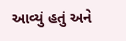આવ્યું હતું અને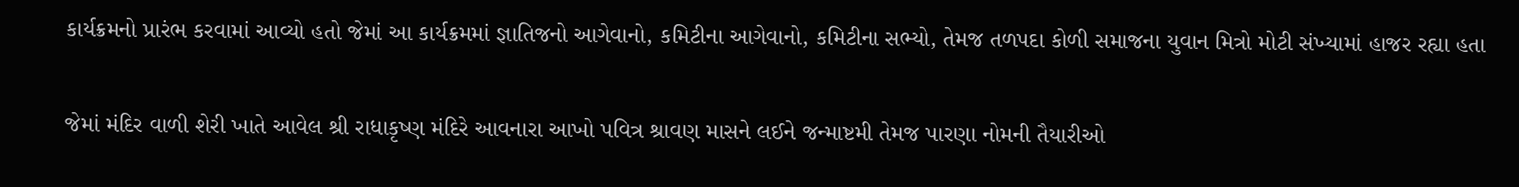કાર્યક્રમનો પ્રારંભ કરવામાં આવ્યો હતો જેમાં આ કાર્યક્રમમાં જ્ઞાતિજનો આગેવાનો, કમિટીના આગેવાનો, કમિટીના સભ્યો, તેમજ તળપદા કોળી સમાજના યુવાન મિત્રો મોટી સંખ્યામાં હાજર રહ્યા હતા

જેમાં મંદિર વાળી શેરી ખાતે આવેલ શ્રી રાધાકૃષ્ણ મંદિરે આવનારા આખો પવિત્ર શ્રાવણ માસને લઈને જન્માષ્ટમી તેમજ પારણા નોમની તૈયારીઓ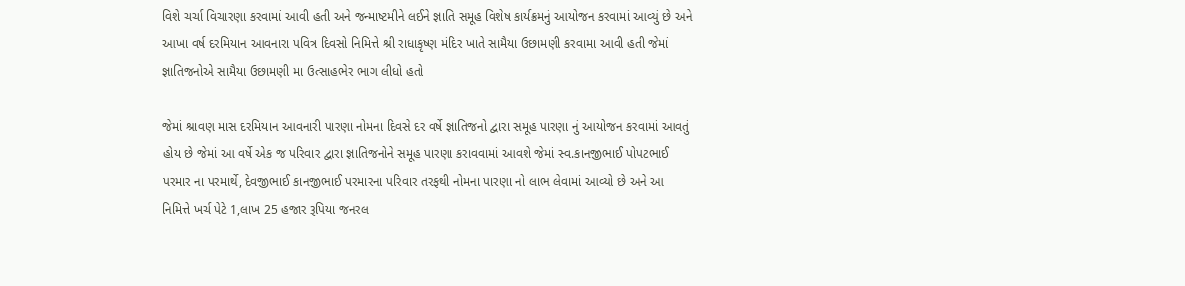વિશે ચર્ચા વિચારણા કરવામાં આવી હતી અને જન્માષ્ટમીને લઈને જ્ઞાતિ સમૂહ વિશેષ કાર્યક્રમનું આયોજન કરવામાં આવ્યું છે અને આખા વર્ષ દરમિયાન આવનારા પવિત્ર દિવસો નિમિત્તે શ્રી રાધાકૃષ્ણ મંદિર ખાતે સામૈયા ઉછામણી કરવામા આવી હતી જેમાં જ્ઞાતિજનોએ સામૈયા ઉછામણી મા ઉત્સાહભેર ભાગ લીધો હતો

જેમાં શ્રાવણ માસ દરમિયાન આવનારી પારણા નોમના દિવસે દર વર્ષે જ્ઞાતિજનો દ્વારા સમૂહ પારણા નું આયોજન કરવામાં આવતું હોય છે જેમાં આ વર્ષે એક જ પરિવાર દ્વારા જ્ઞાતિજનોને સમૂહ પારણા કરાવવામાં આવશે જેમાં સ્વ.કાનજીભાઈ પોપટભાઈ પરમાર ના પરમાર્થે, દેવજીભાઈ કાનજીભાઈ પરમારના પરિવાર તરફથી નોમના પારણા નો લાભ લેવામાં આવ્યો છે અને આ નિમિત્તે ખર્ચ પેટે 1,લાખ 25 હજાર રૂપિયા જનરલ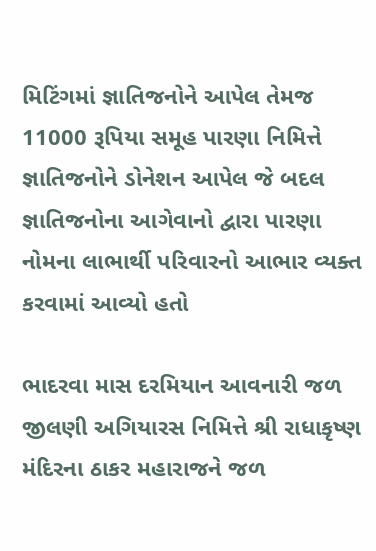મિટિંગમાં જ્ઞાતિજનોને આપેલ તેમજ 11000 રૂપિયા સમૂહ પારણા નિમિત્તે જ્ઞાતિજનોને ડોનેશન આપેલ જે બદલ જ્ઞાતિજનોના આગેવાનો દ્વારા પારણા નોમના લાભાર્થી પરિવારનો આભાર વ્યક્ત કરવામાં આવ્યો હતો

ભાદરવા માસ દરમિયાન આવનારી જળ જીલણી અગિયારસ નિમિત્તે શ્રી રાધાકૃષ્ણ મંદિરના ઠાકર મહારાજને જળ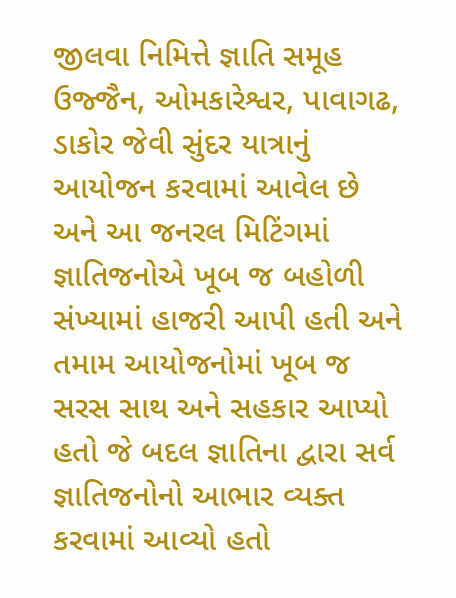જીલવા નિમિત્તે જ્ઞાતિ સમૂહ ઉજ્જૈન, ઓમકારેશ્વર, પાવાગઢ, ડાકોર જેવી સુંદર યાત્રાનું આયોજન કરવામાં આવેલ છે અને આ જનરલ મિટિંગમાં જ્ઞાતિજનોએ ખૂબ જ બહોળી સંખ્યામાં હાજરી આપી હતી અને તમામ આયોજનોમાં ખૂબ જ સરસ સાથ અને સહકાર આપ્યો હતો જે બદલ જ્ઞાતિના દ્વારા સર્વ જ્ઞાતિજનોનો આભાર વ્યક્ત કરવામાં આવ્યો હતો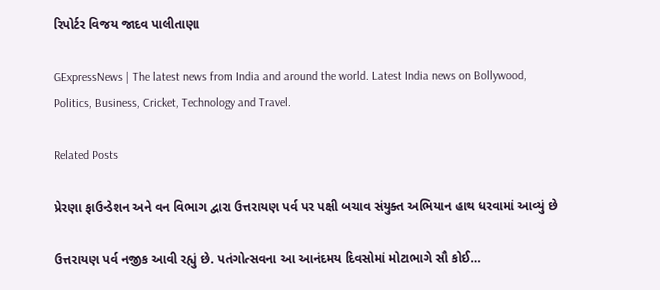રિપોર્ટર વિજય જાદવ પાલીતાણા

GExpressNews | The latest news from India and around the world. Latest India news on Bollywood, Politics, Business, Cricket, Technology and Travel.

Related Posts

પ્રેરણા ફાઉન્ડેશન અને વન વિભાગ દ્વારા ઉત્તરાયણ પર્વ પર પક્ષી બચાવ સંયુક્ત અભિયાન હાથ ધરવામાં આવ્યું છે

ઉત્તરાયણ પર્વ નજીક આવી રહ્યું છે. પતંગોત્સવના આ આનંદમય દિવસોમાં મોટાભાગે સૌ કોઈ…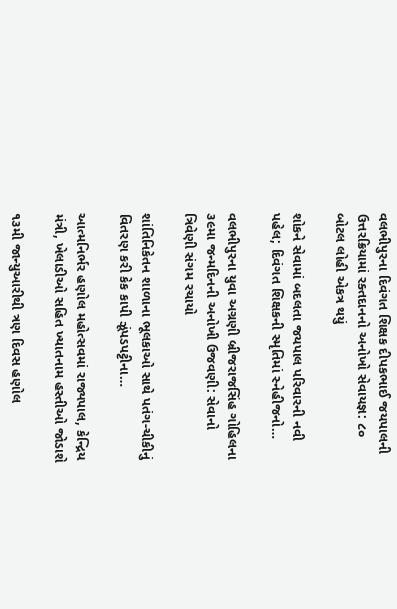વલભીપુરના દિવંગત શિક્ષક દીપકભાઈ જયપાલની ઉત્તરક્રિયામાં રક્તદાનનો અનોખો સેવાયજ્ઞ: ૮૦ બોટલ લોહી એકત્ર થયું

શોકને સેવામાં બદલતા જયપાલ પરિવારની નવી પહેલ; દિવંગત શિક્ષકની સ્મૃતિમાં સ્નેહીજનો…

વલભીપુરના યુવા અગ્રણી બ્રીજરાજસિંહ ગોહિલના ૩૯મા જન્મદિનની અનોખી ઉજવણી: સેવાનો ત્રિવેણી સંગમ રચાયો

શાંતિનિકેતન શાળાના ભૂલકાઓ સાથે પતંગ-ચીકીનું વિતરણ કરી કેક કાપી ઝૂંપડપટ્ટીના…

આત્મનિર્ભર હણોલ મહોત્સવમાં રાજ્યપાલ, કેન્દ્રિય મંત્રી, ખેલાડીઓ સહિત ખ્યાતનામ હસ્તીઓ જોડાશે

૧૩મી જાન્યુઆરીથી ત્રણ દિવસ હણોલ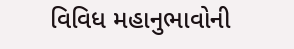વિવિધ મહાનુભાવોની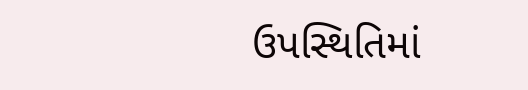ઉપસ્થિતિમાં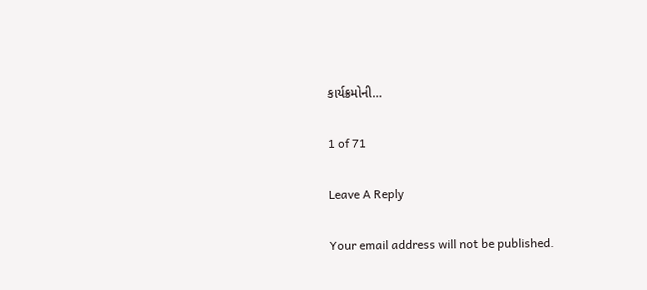કાર્યક્રમોની…

1 of 71

Leave A Reply

Your email address will not be published.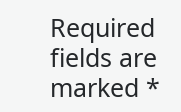Required fields are marked *